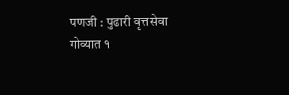पणजी : पुढारी वृत्तसेवा
गोव्यात १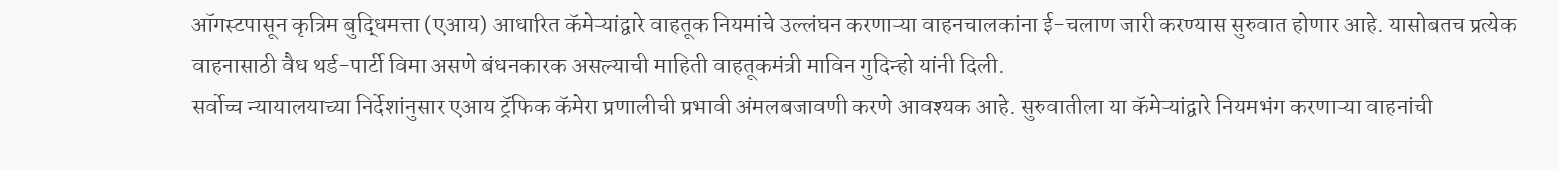ऑगस्टपासून कृत्रिम बुद्धिमत्ता (एआय) आधारित कॅमेऱ्यांद्वारे वाहतूक नियमांचे उल्लंघन करणाऱ्या वाहनचालकांना ई-चलाण जारी करण्यास सुरुवात होणार आहे. यासोबतच प्रत्येक वाहनासाठी वैध थर्ड-पार्टी विमा असणे बंधनकारक असल्याची माहिती वाहतूकमंत्री माविन गुदिन्हो यांनी दिली.
सर्वोच्च न्यायालयाच्या निर्देशांनुसार एआय ट्रॅफिक कॅमेरा प्रणालीची प्रभावी अंमलबजावणी करणे आवश्यक आहे. सुरुवातीला या कॅमेऱ्यांद्वारे नियमभंग करणाऱ्या वाहनांची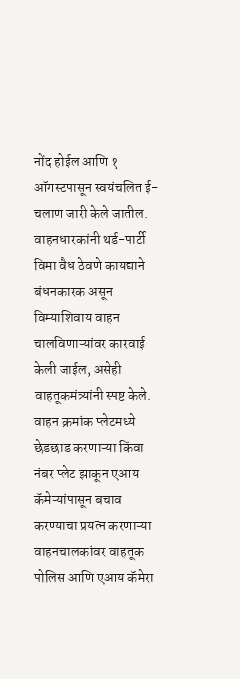नोंद होईल आणि १ ऑगस्टपासून स्वयंचलित ई-चलाण जारी केले जातील. वाहनधारकांनी थर्ड-पार्टी विमा वैध ठेवणे कायद्याने बंधनकारक असून विम्याशिवाय वाहन चालविणाऱ्यांवर कारवाई केली जाईल, असेही वाहतूकमंत्र्यांनी स्पष्ट केले.
वाहन क्रमांक प्लेटमध्ये छेडछाड करणाऱ्या किंवा नंबर प्लेट झाकून एआय कॅमेऱ्यांपासून बचाव करण्याचा प्रयत्न करणाऱ्या वाहनचालकांवर वाहतूक पोलिस आणि एआय कॅमेरा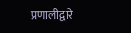प्रणालीद्वारे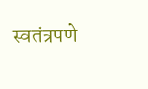स्वतंत्रपणे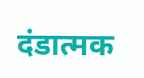दंडात्मक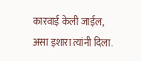कारवाई केली जाईल, असा इशारा त्यांनी दिला.